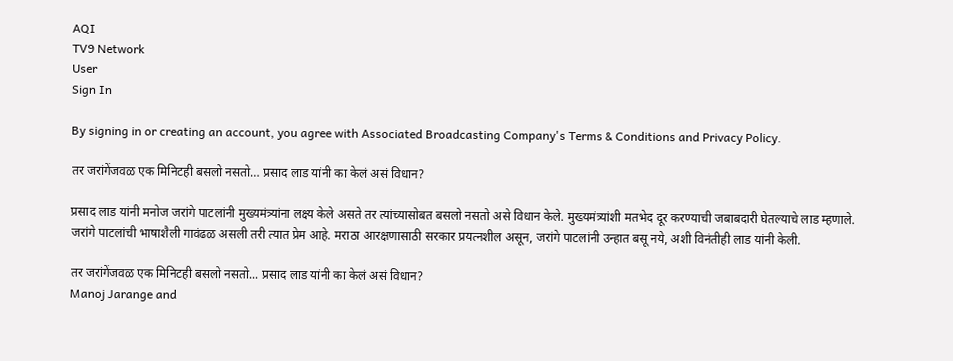AQI
TV9 Network
User
Sign In

By signing in or creating an account, you agree with Associated Broadcasting Company's Terms & Conditions and Privacy Policy.

तर जरांगेंजवळ एक मिनिटही बसलो नसतो… प्रसाद लाड यांनी का केलं असं विधान?

प्रसाद लाड यांनी मनोज जरांगे पाटलांनी मुख्यमंत्र्यांना लक्ष्य केले असते तर त्यांच्यासोबत बसलो नसतो असे विधान केले. मुख्यमंत्र्यांशी मतभेद दूर करण्याची जबाबदारी घेतल्याचे लाड म्हणाले. जरांगे पाटलांची भाषाशैली गावंढळ असली तरी त्यात प्रेम आहे. मराठा आरक्षणासाठी सरकार प्रयत्नशील असून, जरांगे पाटलांनी उन्हात बसू नये, अशी विनंतीही लाड यांनी केली.

तर जरांगेंजवळ एक मिनिटही बसलो नसतो... प्रसाद लाड यांनी का केलं असं विधान?
Manoj Jarange and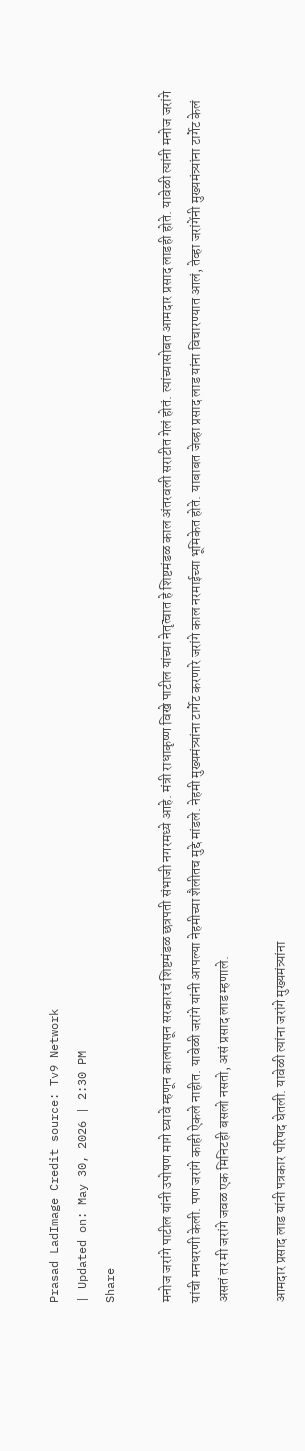Prasad LadImage Credit source: Tv9 Network
| Updated on: May 30, 2026 | 2:30 PM
Share

मनोज जरांगे पाटील यांनी उपोषण मागे घ्यावे म्हणून कालपासून सरकारचं शिष्टमंडळ छत्रपती संभाजी नगरमध्ये आहे. मंत्री राधाकृष्ण विखे पाटील यांच्या नेतृत्वात हे शिष्टमंडळ काल अंतरवली सराटीत गेलं होतं. त्यांच्यासोबत आमदार प्रसाद लाडही होते. यावेळी त्यांनी मनोज जरांगे यांची मनधरणी केली. पण जरांगे काही ऐकले नाहीत. यावेळी जरांगे यांनी आपल्या नेहमीच्या शैलीतच मुद्दे मांडले. नेहमी मुख्यमंत्र्यांना टार्गेट करणारे जरांगे काल नरमाईच्या भूमिकेत होते. याबाबत जेव्हा प्रसाद लाड यांना विचारण्यात आलं, तेव्हा जरांगेंनी मुख्यमंत्र्यांना टार्गेट केलं असतं तर मी जरांगे जवळ एक मिनिटही बसलो नसतो, असं प्रसाद लाड म्हणाले.

आमदार प्रसाद लाड यांनी पत्रकार परिषद घेतली. यावेळी त्यांना जरांगे मुख्यमंत्र्यांना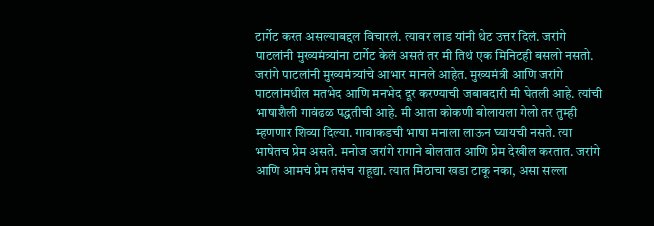टार्गेट करत असल्याबद्दल विचारलं. त्यावर लाड यांनी थेट उत्तर दिलं. जरांगे पाटलांनी मुख्यमंत्र्यांना टार्गेट केलं असतं तर मी तिथं एक मिनिटही बसलो नसतो. जरांगे पाटलांनी मुख्यमंत्र्यांचे आभार मानले आहेत. मुख्यमंत्री आणि जरांगे पाटलांमधील मतभेद आणि मनभेद दूर करण्याची जबाबदारी मी घेतली आहे. त्यांची भाषाशैली गावंढळ पद्धतीची आहे. मी आता कोकणी बोलायला गेलो तर तुम्ही म्हणणार शिव्या दिल्या. गावाकडची भाषा मनाला लाऊन घ्यायची नसते. त्या भाषेतच प्रेम असते. मनोज जरांगे रागाने बोलतात आणि प्रेम देखील करतात. जरांगे आणि आमचं प्रेम तसंच राहूद्या. त्यात मिठाचा खडा टाकू नका, असा सल्ला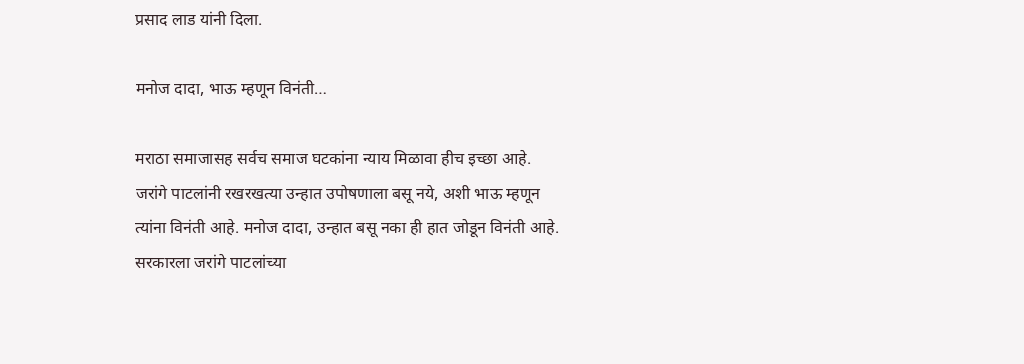प्रसाद लाड यांनी दिला.

मनोज दादा, भाऊ म्हणून विनंती…

मराठा समाजासह सर्वच समाज घटकांना न्याय मिळावा हीच इच्छा आहे. जरांगे पाटलांनी रखरखत्या उन्हात उपोषणाला बसू नये, अशी भाऊ म्हणून त्यांना विनंती आहे. मनोज दादा, उन्हात बसू नका ही हात जोडून विनंती आहे. सरकारला जरांगे पाटलांच्या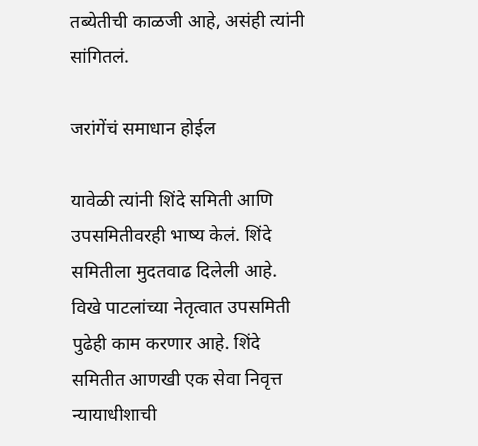तब्येतीची काळजी आहे, असंही त्यांनी सांगितलं.

जरांगेंचं समाधान होईल

यावेळी त्यांनी शिंदे समिती आणि उपसमितीवरही भाष्य केलं. शिंदे समितीला मुदतवाढ दिलेली आहे. विखे पाटलांच्या नेतृत्वात उपसमिती पुढेही काम करणार आहे. शिंदे समितीत आणखी एक सेवा निवृत्त न्यायाधीशाची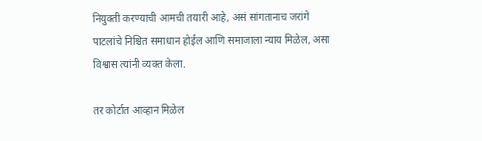नियुक्ती करण्याची आमची तयारी आहे, असं सांगतानाच जरांगे पाटलांचे निश्चित समाधान होईल आणि समाजाला न्याय मिळेल, असा विश्वास त्यांनी व्यक्त केला.

तर कोर्टात आव्हान मिळेल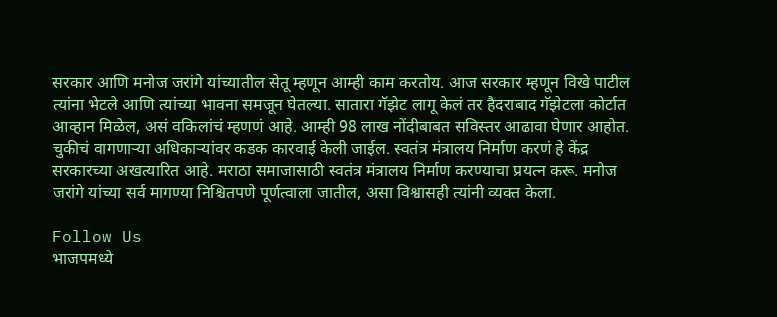सरकार आणि मनोज जरांगे यांच्यातील सेतू म्हणून आम्ही काम करतोय. आज सरकार म्हणून विखे पाटील त्यांना भेटले आणि त्यांच्या भावना समजून घेतल्या. सातारा गॅझेट लागू केलं तर हैदराबाद गॅझेटला कोर्टात आव्हान मिळेल, असं वकिलांचं म्हणणं आहे. आम्ही 98 लाख नोंदीबाबत सविस्तर आढावा घेणार आहोत. चुकीचं वागणाऱ्या अधिकाऱ्यांवर कडक कारवाई केली जाईल. स्वतंत्र मंत्रालय निर्माण करणं हे केंद्र सरकारच्या अखत्यारित आहे. मराठा समाजासाठी स्वतंत्र मंत्रालय निर्माण करण्याचा प्रयत्न करू. मनोज जरांगे यांच्या सर्व मागण्या निश्चितपणे पूर्णत्वाला जातील, असा विश्वासही त्यांनी व्यक्त केला.

Follow Us
भाजपमध्ये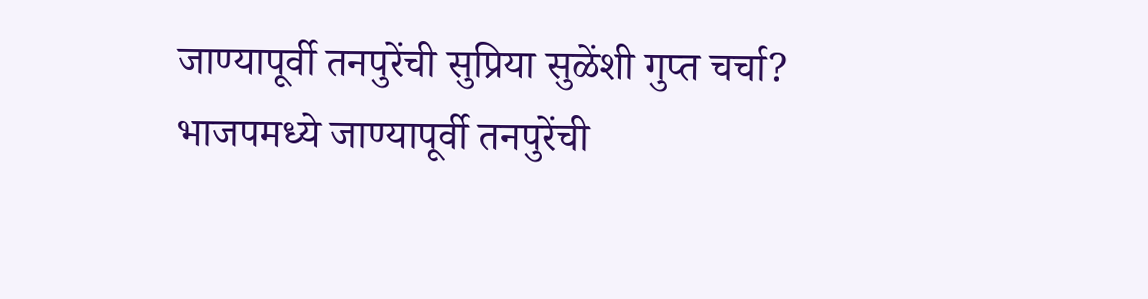जाण्यापूर्वी तनपुरेंची सुप्रिया सुळेंशी गुप्त चर्चा?
भाजपमध्ये जाण्यापूर्वी तनपुरेंची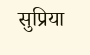सुप्रिया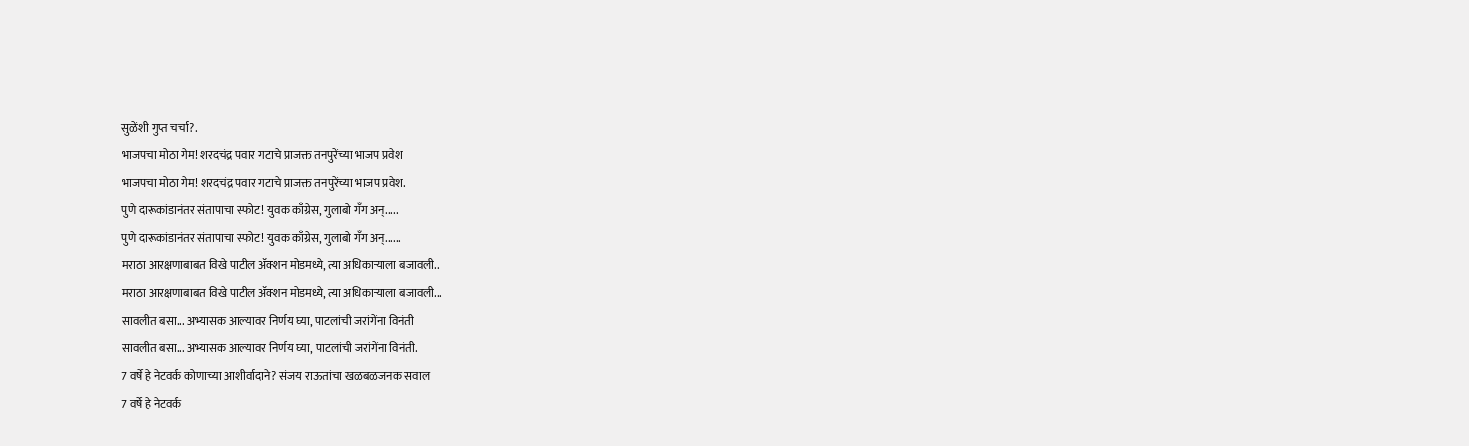सुळेंशी गुप्त चर्चा?.
भाजपचा मोठा गेम! शरदचंद्र पवार गटाचे प्राजक्त तनपुरेंच्या भाजप प्रवेश
भाजपचा मोठा गेम! शरदचंद्र पवार गटाचे प्राजक्त तनपुरेंच्या भाजप प्रवेश.
पुणे दारूकांडानंतर संतापाचा स्फोट! युवक काँग्रेस, गुलाबो गँग अन्.....
पुणे दारूकांडानंतर संतापाचा स्फोट! युवक काँग्रेस, गुलाबो गँग अन्......
मराठा आरक्षणाबाबत विखे पाटील ॲक्शन मोडमध्ये, त्या अधिकाऱ्याला बजावली..
मराठा आरक्षणाबाबत विखे पाटील ॲक्शन मोडमध्ये, त्या अधिकाऱ्याला बजावली...
सावलीत बसा... अभ्यासक आल्यावर निर्णय घ्या, पाटलांची जरांगेंना विनंती
सावलीत बसा... अभ्यासक आल्यावर निर्णय घ्या, पाटलांची जरांगेंना विनंती.
7 वर्षे हे नेटवर्क कोणाच्या आशीर्वादाने? संजय राऊतांचा खळबळजनक सवाल
7 वर्षे हे नेटवर्क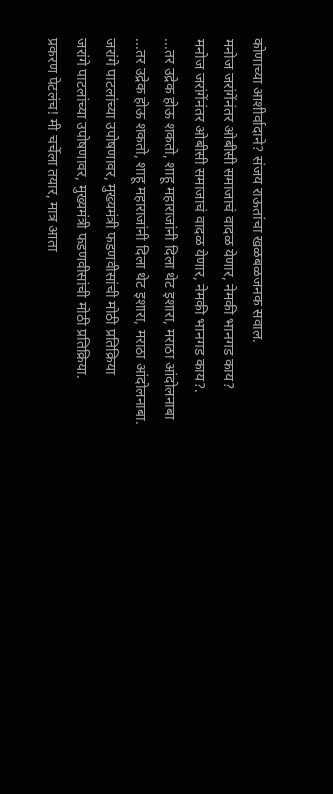कोणाच्या आशीर्वादाने? संजय राऊतांचा खळबळजनक सवाल.
मनोज जरांगेंनंतर ओबीसी समाजाचं वादळ येणार, नेमकी भानगड काय?
मनोज जरांगेंनंतर ओबीसी समाजाचं वादळ येणार, नेमकी भानगड काय?.
...तर उद्रेक होऊ शकतो, शाहू महाराजांनी दिला थेट इशारा, मराठा आंदोलनाबा
...तर उद्रेक होऊ शकतो, शाहू महाराजांनी दिला थेट इशारा, मराठा आंदोलनाबा.
जरांगे पाटलांच्या उपोषणावर, मुख्यमंत्री फडणवीसांची मोठी प्रतिक्रिया
जरांगे पाटलांच्या उपोषणावर, मुख्यमंत्री फडणवीसांची मोठी प्रतिक्रिया.
प्रकरण पेटलंच! मी चर्चेला तयार, मात्र आता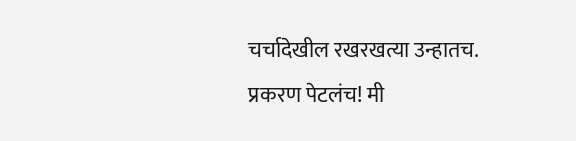चर्चादेखील रखरखत्या उन्हातच.
प्रकरण पेटलंच! मी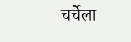चर्चेला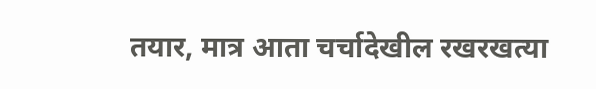तयार, मात्र आता चर्चादेखील रखरखत्या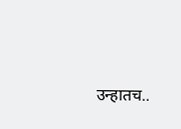उन्हातच..